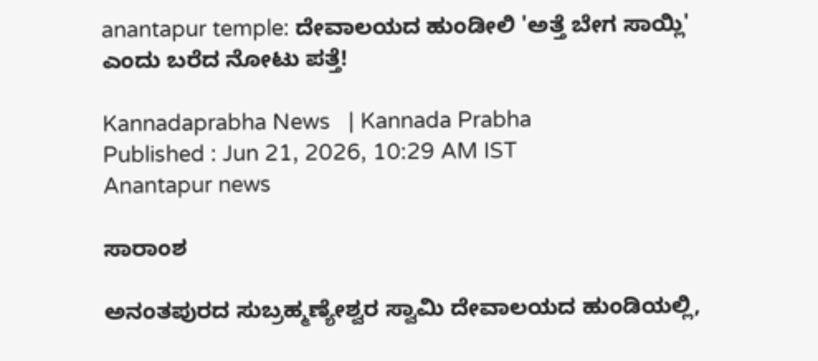anantapur temple: ದೇವಾಲಯದ ಹುಂಡೀಲಿ 'ಅತ್ತೆ ಬೇಗ ಸಾಯ್ಲಿ' ಎಂದು ಬರೆದ ನೋಟು ಪತ್ತೆ!

Kannadaprabha News   | Kannada Prabha
Published : Jun 21, 2026, 10:29 AM IST
Anantapur news

ಸಾರಾಂಶ

ಅನಂತಪುರದ ಸುಬ್ರಹ್ಮಣ್ಯೇಶ್ವರ ಸ್ವಾಮಿ ದೇವಾಲಯದ ಹುಂಡಿಯಲ್ಲಿ,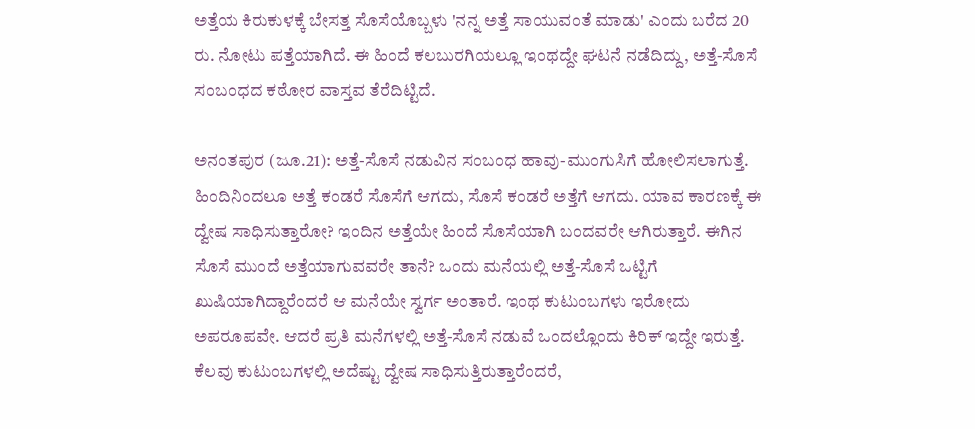ಅತ್ತೆಯ ಕಿರುಕುಳಕ್ಕೆ ಬೇಸತ್ತ ಸೊಸೆಯೊಬ್ಬಳು 'ನನ್ನ ಅತ್ತೆ ಸಾಯುವಂತೆ ಮಾಡು' ಎಂದು ಬರೆದ 20 ರು. ನೋಟು ಪತ್ತೆಯಾಗಿದೆ. ಈ ಹಿಂದೆ ಕಲಬುರಗಿಯಲ್ಲೂ ಇಂಥದ್ದೇ ಘಟನೆ ನಡೆದಿದ್ದು, ಅತ್ತೆ-ಸೊಸೆ ಸಂಬಂಧದ ಕಠೋರ ವಾಸ್ತವ ತೆರೆದಿಟ್ಟಿದೆ.

ಅನಂತಪುರ (ಜೂ.21): ಅತ್ತೆ-ಸೊಸೆ ನಡುವಿನ ಸಂಬಂಧ ಹಾವು-ಮುಂಗುಸಿಗೆ ಹೋಲಿಸಲಾಗುತ್ತೆ. ಹಿಂದಿನಿಂದಲೂ ಅತ್ತೆ ಕಂಡರೆ ಸೊಸೆಗೆ ಆಗದು, ಸೊಸೆ ಕಂಡರೆ ಅತ್ತೆಗೆ ಆಗದು. ಯಾವ ಕಾರಣಕ್ಕೆ ಈ ದ್ವೇಷ ಸಾಧಿಸುತ್ತಾರೋ? ಇಂದಿನ ಅತ್ತೆಯೇ ಹಿಂದೆ ಸೊಸೆಯಾಗಿ ಬಂದವರೇ ಆಗಿರುತ್ತಾರೆ. ಈಗಿನ ಸೊಸೆ ಮುಂದೆ ಅತ್ತೆಯಾಗುವವರೇ ತಾನೆ? ಒಂದು ಮನೆಯಲ್ಲಿ ಅತ್ತೆ-ಸೊಸೆ ಒಟ್ಟಿಗೆ ಖುಷಿಯಾಗಿದ್ದಾರೆಂದರೆ ಆ ಮನೆಯೇ ಸ್ವರ್ಗ ಅಂತಾರೆ. ಇಂಥ ಕುಟುಂಬಗಳು ಇರೋದು ಅಪರೂಪವೇ. ಆದರೆ ಪ್ರತಿ ಮನೆಗಳಲ್ಲಿ ಅತ್ತೆ-ಸೊಸೆ ನಡುವೆ ಒಂದಲ್ಲೊಂದು ಕಿರಿಕ್ ಇದ್ದೇ ಇರುತ್ತೆ. ಕೆಲವು ಕುಟುಂಬಗಳಲ್ಲಿ ಅದೆಷ್ಟು ದ್ವೇಷ ಸಾಧಿಸುತ್ತಿರುತ್ತಾರೆಂದರೆ,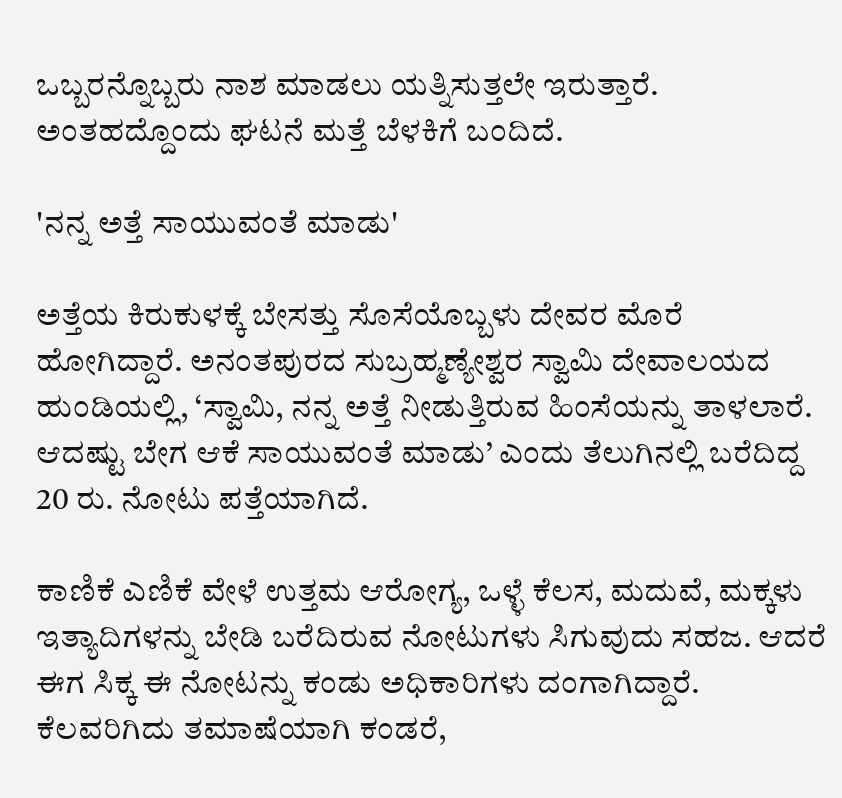ಒಬ್ಬರನ್ನೊಬ್ಬರು ನಾಶ ಮಾಡಲು ಯತ್ನಿಸುತ್ತಲೇ ಇರುತ್ತಾರೆ. ಅಂತಹದ್ದೊಂದು ಘಟನೆ ಮತ್ತೆ ಬೆಳಕಿಗೆ ಬಂದಿದೆ.

'ನನ್ನ ಅತ್ತೆ ಸಾಯುವಂತೆ ಮಾಡು'

ಅತ್ತೆಯ ಕಿರುಕುಳಕ್ಕೆ ಬೇಸತ್ತು ಸೊಸೆಯೊಬ್ಬಳು ದೇವರ ಮೊರೆ ಹೋಗಿದ್ದಾರೆ. ಅನಂತಪುರದ ಸುಬ್ರಹ್ಮಣ್ಯೇಶ್ವರ ಸ್ವಾಮಿ ದೇವಾಲಯದ ಹುಂಡಿಯಲ್ಲಿ, ‘ಸ್ವಾಮಿ, ನನ್ನ ಅತ್ತೆ ನೀಡುತ್ತಿರುವ ಹಿಂಸೆಯನ್ನು ತಾಳಲಾರೆ. ಆದಷ್ಟು ಬೇಗ ಆಕೆ ಸಾಯುವಂತೆ ಮಾಡು’ ಎಂದು ತೆಲುಗಿನಲ್ಲಿ ಬರೆದಿದ್ದ 20 ರು. ನೋಟು ಪತ್ತೆಯಾಗಿದೆ.

ಕಾಣಿಕೆ ಎಣಿಕೆ ವೇಳೆ ಉತ್ತಮ ಆರೋಗ್ಯ, ಒಳ್ಳೆ ಕೆಲಸ, ಮದುವೆ, ಮಕ್ಕಳು ಇತ್ಯಾದಿಗಳನ್ನು ಬೇಡಿ ಬರೆದಿರುವ ನೋಟುಗಳು ಸಿಗುವುದು ಸಹಜ. ಆದರೆ ಈಗ ಸಿಕ್ಕ ಈ ನೋಟನ್ನು ಕಂಡು ಅಧಿಕಾರಿಗಳು ದಂಗಾಗಿದ್ದಾರೆ. ಕೆಲವರಿಗಿದು ತಮಾಷೆಯಾಗಿ ಕಂಡರೆ,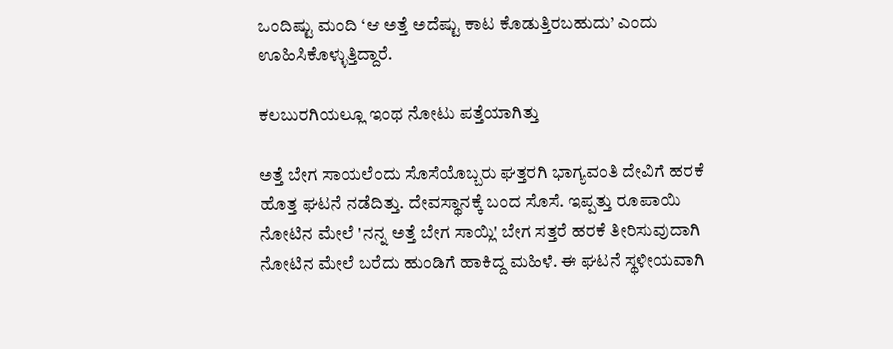ಒಂದಿಷ್ಟು ಮಂದಿ ‘ಆ ಅತ್ತೆ ಅದೆಷ್ಟು ಕಾಟ ಕೊಡುತ್ತಿರಬಹುದು’ ಎಂದು ಊಹಿಸಿಕೊಳ್ಳುತ್ತಿದ್ದಾರೆ.

ಕಲಬುರಗಿಯಲ್ಲೂ ಇಂಥ ನೋಟು ಪತ್ತೆಯಾಗಿತ್ತು

ಅತ್ತೆ ಬೇಗ ಸಾಯಲೆಂದು ಸೊಸೆಯೊಬ್ಬರು ಘತ್ತರಗಿ ಭಾಗ್ಯವಂತಿ ದೇವಿಗೆ ಹರಕೆ ಹೊತ್ತ ಘಟನೆ ನಡೆದಿತ್ತು. ದೇವಸ್ಥಾನಕ್ಕೆ ಬಂದ ಸೊಸೆ. ಇಪ್ಪತ್ತು ರೂಪಾಯಿ ನೋಟಿನ ಮೇಲೆ 'ನನ್ನ ಅತ್ತೆ ಬೇಗ ಸಾಯ್ಲಿ' ಬೇಗ ಸತ್ತರೆ ಹರಕೆ ತೀರಿಸುವುದಾಗಿ ನೋಟಿನ ಮೇಲೆ ಬರೆದು ಹುಂಡಿಗೆ ಹಾಕಿದ್ದ ಮಹಿಳೆ. ಈ ಘಟನೆ ಸ್ಥಳೀಯವಾಗಿ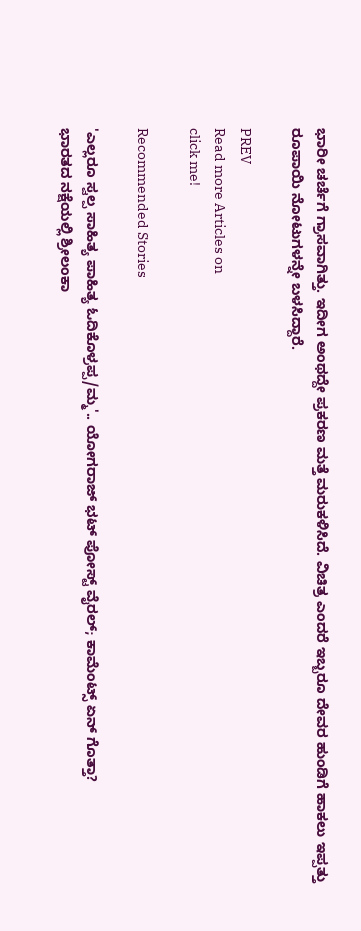ಭಾರೀ ಚರ್ಚೆಗೆ ಗ್ರಾಸವಾಗಿತ್ತು. ಇದೀಗ ಅಂಥದ್ದೇ ಪ್ರಕರಣ ಮತ್ತೆ ಮರುಕಳಿಸಿದೆ. ವಿಚಿತ್ರ ಎಂದರೆ ಇಬ್ಬರೂ ದೇವರ ಹುಂಡಿಗೆ ಹಾಕಲು ಇಪ್ಪತ್ತು ರೂಪಾಯಿ ನೋಟುಗಳನ್ನೇ ಬಳಸಿದ್ದಾರೆ.

PREV
Read more Articles on
click me!

Recommended Stories

'ಎಲ್ಲರೂ ಸ್ವಲ್ಪ ಸಾಹಿತ್ಯ ಪಾಹಿತ್ಯ ಓದಿಕೊಳ್ರಪ್ಪ/ಮ್ಮ'.. ಯೋಗರಾಜ್ ಭಟ್ ಪೋಸ್ಟ್ ವೈರಲ್; ಕಾಮೆಂಟ್ಸ್‌ ಏನ್ ಗೊತ್ತಾ?
ಭಾರತದ ನಕ್ಷೆಯಲ್ಲಿ ಶ್ರೀಲಂಕಾ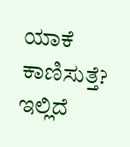ಯಾಕೆ ಕಾಣಿಸುತ್ತೆ? ಇಲ್ಲಿದೆ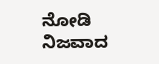ನೋಡಿ ನಿಜವಾದ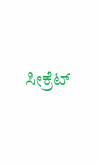ಸೀಕ್ರೆಟ್